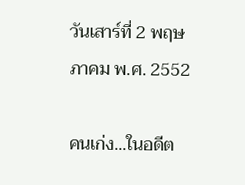วันเสาร์ที่ 2 พฤษภาคม พ.ศ. 2552

คนเก่ง...ในอดีต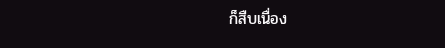ก็สืบเนื่อง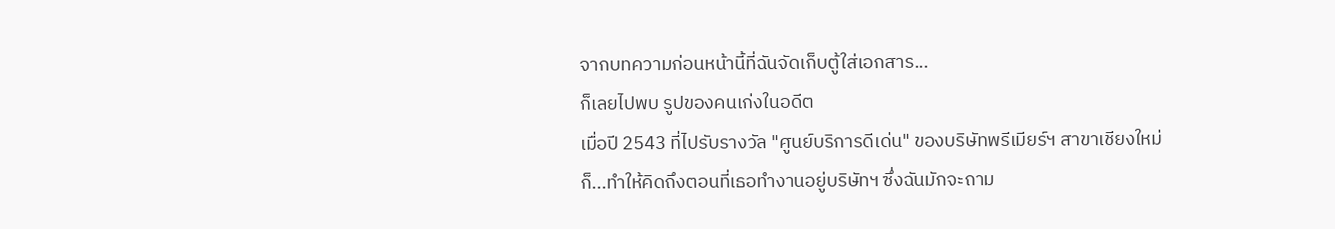จากบทความก่อนหน้านี้ที่ฉันจัดเก็บตู้ใส่เอกสาร...
ก็เลยไปพบ รูปของคนเก่งในอดีต
เมื่อปี 2543 ที่ไปรับรางวัล "ศูนย์บริการดีเด่น" ของบริษัทพรีเมียร์ฯ สาขาเชียงใหม่
ก็...ทำให้คิดถึงตอนที่เธอทำงานอยู่บริษัทฯ ซึ่งฉันมักจะถาม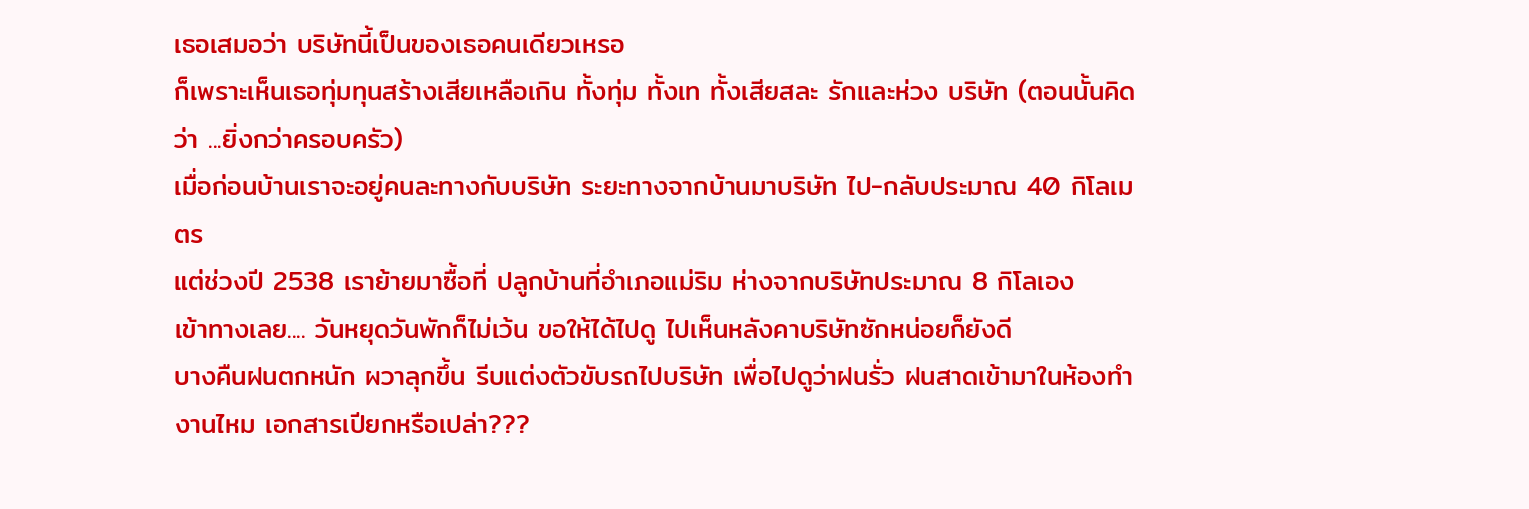เธอเสมอว่า บริษัทนี้เป็นของเธอคนเดียวเหรอ
ก็เพราะเห็นเธอทุ่มทุนสร้างเสียเหลือเกิน ทั้งทุ่ม ทั้งเท ทั้งเสียสละ รักและห่วง บริษัท (ตอนนั้นคิดว่า ...ยิ่งกว่าครอบครัว)
เมื่อก่อนบ้านเราจะอยู่คนละทางกับบริษัท ระยะทางจากบ้านมาบริษัท ไป-กลับประมาณ 40 กิโลเมตร
แต่ช่วงปี 2538 เราย้ายมาซื้อที่ ปลูกบ้านที่อำเภอแม่ริม ห่างจากบริษัทประมาณ 8 กิโลเอง
เข้าทางเลย.... วันหยุดวันพักก็ไม่เว้น ขอให้ได้ไปดู ไปเห็นหลังคาบริษัทซักหน่อยก็ยังดี
บางคืนฝนตกหนัก ผวาลุกขึ้น รีบแต่งตัวขับรถไปบริษัท เพื่อไปดูว่าฝนรั่ว ฝนสาดเข้ามาในห้องทำงานไหม เอกสารเปียกหรือเปล่า???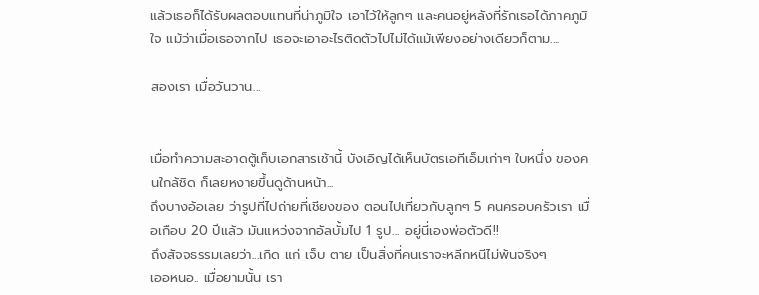แล้วเธอก็ได้รับผลตอบแทนที่น่าภูมิใจ เอาไว้ให้ลูกๆ และคนอยู่หลังที่รักเธอได้ภาคภูมิใจ แม้ว่าเมื่อเธอจากไป เธอจะเอาอะไรติดตัวไปไม่ได้แม้เพียงอย่างเดียวก็ตาม....

สองเรา เมื่อวันวาน...


เมื่อทำความสะอาดตู้เก็บเอกสารเช้านี้ บังเอิญได้เห็นบัตรเอทีเอ็มเก่าๆ ใบหนึ่ง ของคนใกล้ชิด ก็เลยหงายขึ้นดูด้านหน้า...
ถึงบางอ้อเลย ว่ารูปที่ไปถ่ายที่เชียงของ ตอนไปเที่ยวกับลูกๆ 5 คนครอบครัวเรา เมื่อเกือบ 20 ปีแล้ว มันแหว่งจากอัลบั้มไป 1 รูป... อยู่นี่เองพ่อตัวดี!!
ถึงสัจจธรรมเลยว่า...เกิด แก่ เจ็บ ตาย เป็นสิ่งที่คนเราจะหลีกหนีไม่พ้นจริงๆ
เออหนอ.. เมื่อยามนั้น เรา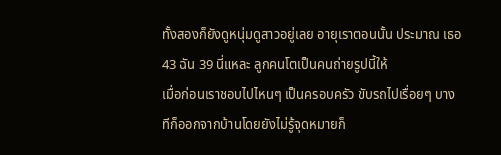ทั้งสองก็ยังดูหนุ่มดูสาวอยู่เลย อายุเราตอนนั้น ประมาณ เธอ 43 ฉัน 39 นี่แหละ ลูกคนโตเป็นคนถ่ายรูปนี้ให้
เมื่อก่อนเราชอบไปไหนๆ เป็นครอบครัว ขับรถไปเรื่อยๆ บางทีก็ออกจากบ้านโดยยังไม่รู้จุดหมายก็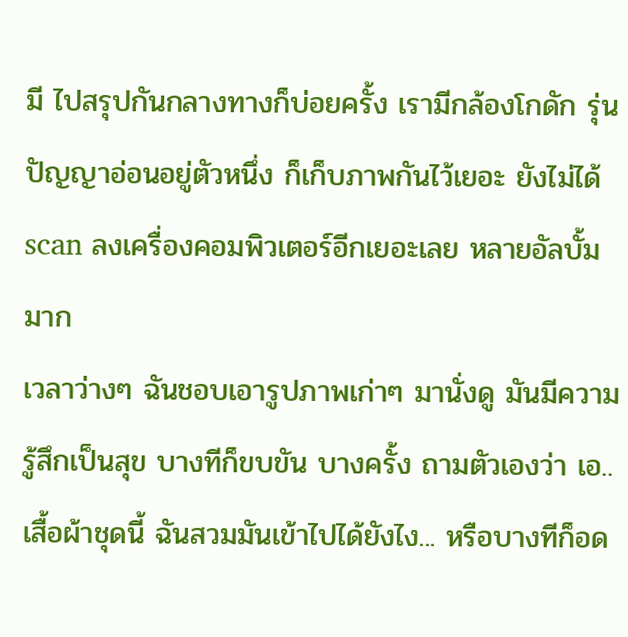มี ไปสรุปกันกลางทางก็บ่อยครั้ง เรามีกล้องโกดัก รุ่นปัญญาอ่อนอยู่ตัวหนึ่ง ก็เก็บภาพกันไว้เยอะ ยังไม่ได้ scan ลงเครื่องคอมพิวเตอร์อีกเยอะเลย หลายอัลบั้มมาก
เวลาว่างๆ ฉันชอบเอารูปภาพเก่าๆ มานั่งดู มันมีความรู้สึกเป็นสุข บางทีก็ขบขัน บางครั้ง ถามตัวเองว่า เอ..เสื้อผ้าชุดนี้ ฉันสวมมันเข้าไปได้ยังไง... หรือบางทีก็อด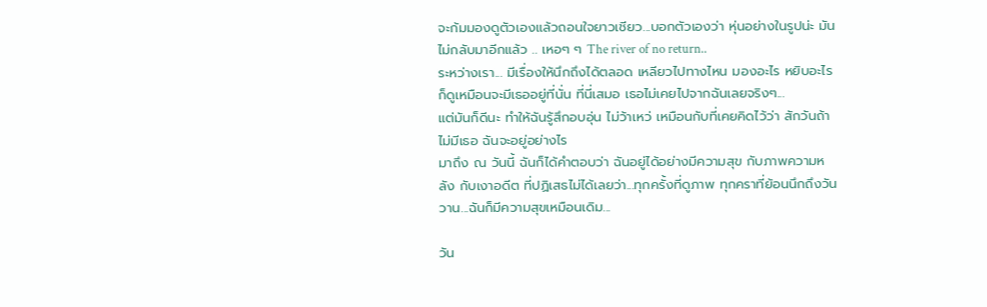จะก้มมองดูตัวเองแล้วถอนใจยาวเชียว...บอกตัวเองว่า หุ่นอย่างในรูปน่ะ มันไม่กลับมาอีกแล้ว .. เหอๆ ๆ The river of no return..
ระหว่างเรา... มีเรื่องให้นึกถึงได้ตลอด เหลียวไปทางไหน มองอะไร หยิบอะไร ก็ดูเหมือนจะมีเธออยู่ที่นั่น ที่นี่เสมอ เธอไม่เคยไปจากฉันเลยจริงๆ...
แต่มันก็ดีนะ ทำให้ฉันรู้สึกอบอุ่น ไม่ว้าเหว่ เหมือนกับที่เคยคิดไว้ว่า สักวันถ้าไม่มีเธอ ฉันจะอยู่อย่างไร
มาถึง ณ วันนี้ ฉันก็ได้คำตอบว่า ฉันอยู่ได้อย่างมีความสุข กับภาพความหลัง กับเงาอดีต ที่ปฏิเสธไม่ได้เลยว่า...ทุกครั้งที่ดูภาพ ทุกคราที่ย้อนนึกถึงวันวาน...ฉันก็มีความสุขเหมือนเดิม...

วัน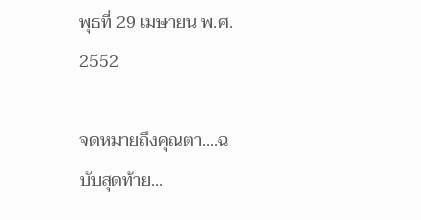พุธที่ 29 เมษายน พ.ศ. 2552

จดหมายถึงคุณตา....ฉบับสุดท้าย...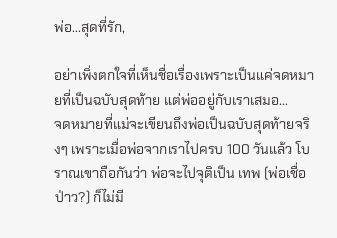พ่อ...สุดที่รัก,

อย่าเพิ่งตกใจที่เห็นชื่อเรื่องเพราะเป็นแค่จดหมายที่เป็นฉบับสุดท้าย แต่พ่ออยู่กับเราเสมอ...
จดหมายที่แม่จะเขียนถึงพ่อเป็นฉบับสุดท้ายจริงๆ เพราะเมื่อพ่อจากเราไปครบ 100 วันแล้ว โบราณเขาถือกันว่า พ่อจะไปจุติเป็น เทพ (พ่อเชื่อป่าว?) ก็ไม่มี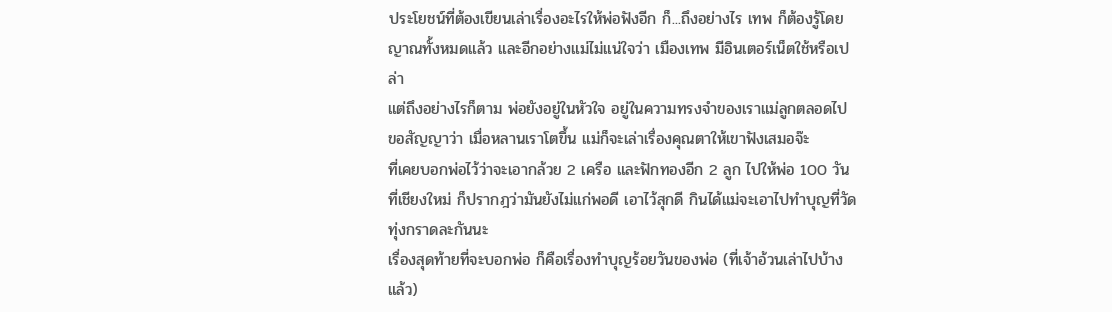ประโยชน์ที่ต้องเขียนเล่าเรื่องอะไรให้พ่อฟังอีก ก็...ถึงอย่างไร เทพ ก็ต้องรู้โดยญาณทั้งหมดแล้ว และอีกอย่างแม่ไม่แน่ใจว่า เมืองเทพ มีอินเตอร์เน็ตใช้หรือเปล่า
แต่ถึงอย่างไรก็ตาม พ่อยังอยู่ในหัวใจ อยู่ในความทรงจำของเราแม่ลูกตลอดไป ขอสัญญาว่า เมื่อหลานเราโตขึ้น แม่ก็จะเล่าเรื่องคุณตาให้เขาฟังเสมอจ๊ะ
ที่เคยบอกพ่อไว้ว่าจะเอากล้วย 2 เครือ และฟักทองอีก 2 ลูก ไปให้พ่อ 100 วัน ที่เชียงใหม่ ก็ปรากฎว่ามันยังไม่แก่พอดี เอาไว้สุกดี กินได้แม่จะเอาไปทำบุญที่วัดทุ่งกราดละกันนะ
เรื่องสุดท้ายที่จะบอกพ่อ ก็คือเรื่องทำบุญร้อยวันของพ่อ (ที่เจ้าอ้วนเล่าไปบ้างแล้ว)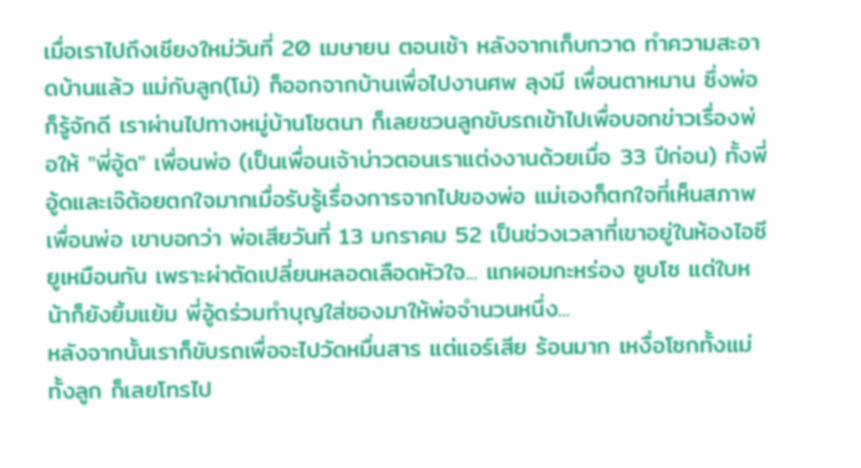เมื่อเราไปถึงเชียงใหม่วันที่ 20 เมษายน ตอนเช้า หลังจากเก็บกวาด ทำความสะอาดบ้านแล้ว แม่กับลูก(โม่) ก็ออกจากบ้านเพื่อไปงานศพ ลุงมี เพื่อนตาหมาน ซึ่งพ่อก็รู้จักดี เราผ่านไปทางหมู่บ้านโชตนา ก็เลยชวนลูกขับรถเข้าไปเพื่อบอกข่าวเรื่องพ่อให้ "พี่อู้ด" เพื่อนพ่อ (เป็นเพื่อนเจ้าบ่าวตอนเราแต่งงานด้วยเมื่อ 33 ปีก่อน) ทั้งพี่อู้ดและเจ๊ต้อยตกใจมากเมื่อรับรู้เรื่องการจากไปของพ่อ แม่เองก็ตกใจที่เห็นสภาพเพื่อนพ่อ เขาบอกว่า พ่อเสียวันที่ 13 มกราคม 52 เป็นช่วงเวลาที่เขาอยู่ในห้องไอซียูเหมือนกัน เพราะผ่าตัดเปลี่ยนหลอดเลือดหัวใจ... แกผอมกะหร่อง ซูบโซ แต่ใบหน้าก็ยังยิ้มแย้ม พี่อู้ดร่วมทำบุญใส่ซองมาให้พ่อจำนวนหนึ่ง...
หลังจากนั้นเราก็ขับรถเพื่อจะไปวัดหมื่นสาร แต่แอร์เสีย ร้อนมาก เหงื่อโซกทั้งแม่ทั้งลูก ก็เลยโทรไป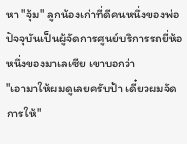หา "จุ้ม" ลูกน้องเก่าที่ดีคนหนึ่งของพ่อ ปัจจุบันเป็นผู้จัดการศูนย์บริการรถยี่ห้อหนึ่งของมาเลเซีย เขาบอกว่า
"เอามาให้ผมดูเลยครับป้า เดี๋ยวผมจัดการให้"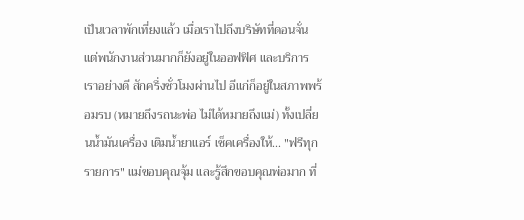เป็นเวลาพักเที่ยงแล้ว เมื่อเราไปถึงบริษัทที่ดอนจั่น แต่พนักงานส่วนมากก็ยังอยู่ในออฟฟิศ และบริการเราอย่างดี สักครึ่งชั่วโมงผ่านไป อีแก่ก็อยู่ในสภาพพร้อมรบ (หมายถึงรถนะพ่อ ไม่ได้หมายถึงแม่) ทั้งเปลี่ยนน้ำมันเครื่อง เติมน้ำยาแอร์ เช็คเครื่องให้... "ฟรีทุกรายการ" แม่ขอบคุณจุ้ม และรู้สึกขอบคุณพ่อมาก ที่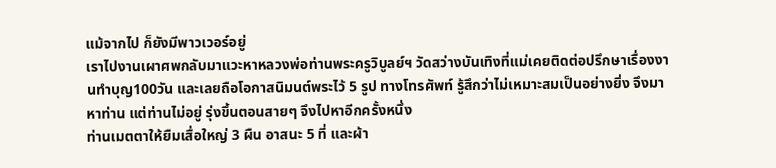แม้จากไป ก็ยังมีพาวเวอร์อยู่
เราไปงานเผาศพกลับมาแวะหาหลวงพ่อท่านพระครูวิบูลย์ฯ วัดสว่างบันเทิงที่แม่เคยติดต่อปรึกษาเรื่องงานทำบุญ100วัน และเลยถือโอกาสนิมนต์พระไว้ 5 รูป ทางโทรศัพท์ รู้สึกว่าไม่เหมาะสมเป็นอย่างยิ่ง จึงมาหาท่าน แต่ท่านไม่อยู่ รุ่งขึ้นตอนสายๆ จึงไปหาอีกครั้งหนึ่ง
ท่านเมตตาให้ยืมเสื่อใหญ่ 3 ผืน อาสนะ 5 ที่ และผ้า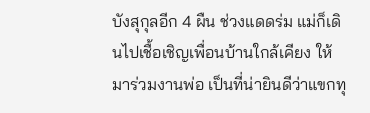บังสุกุลอีก 4 ผืน ช่วงแดดร่ม แม่ก็เดินไปเชื้อเชิญเพื่อนบ้านใกล้เคียง ให้มาร่วมงานพ่อ เป็นที่น่ายินดีว่าแขกทุ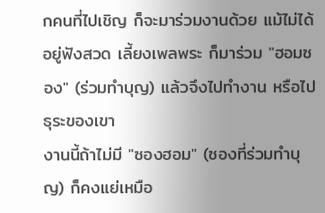กคนที่ไปเชิญ ก็จะมาร่วมงานด้วย แม้ไม่ได้อยู่ฟังสวด เลี้ยงเพลพระ ก็มาร่วม "ฮอมซอง" (ร่วมทำบุญ) แล้วจึงไปทำงาน หรือไปธุระของเขา
งานนี้ถ้าไม่มี "ซองฮอม" (ซองที่ร่วมทำบุญ) ก็คงแย่เหมือ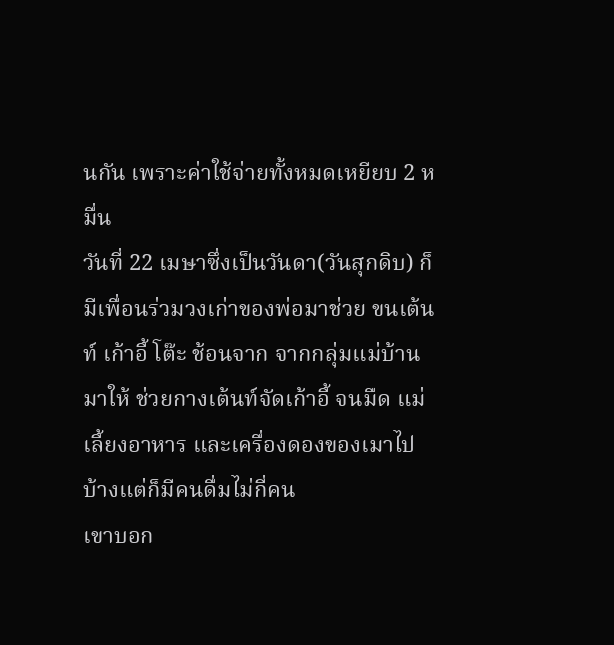นกัน เพราะค่าใช้จ่ายทั้งหมดเหยียบ 2 หมื่น
วันที่ 22 เมษาซึ่งเป็นวันดา(วันสุกดิบ) ก็มีเพื่อนร่วมวงเก่าของพ่อมาช่วย ขนเต้นท์ เก้าอี้ โต๊ะ ช้อนจาก จากกลุ่มแม่บ้านมาให้ ช่วยกางเต้นท์จัดเก้าอี้ จนมืด แม่เลี้ยงอาหาร และเครื่องดองของเมาไปบ้างแต่ก็มีคนดื่มไม่กี่คน
เขาบอก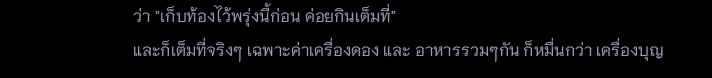ว่า "เก็บท้องไว้พรุ่งนี้ก่อน ค่อยกินเต็มที่"
และก็เต็มที่จริงๆ เฉพาะค่าเครื่องดอง และ อาหารรวมๆกัน ก็หมื่นกว่า เครื่องบุญ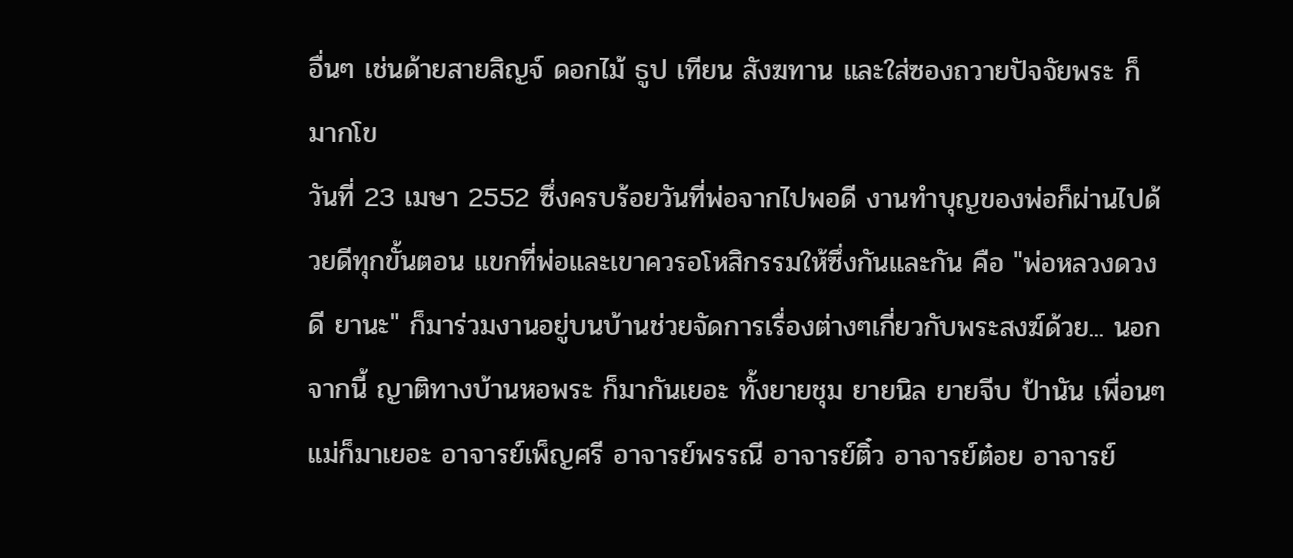อื่นๆ เช่นด้ายสายสิญจ์ ดอกไม้ ธูป เทียน สังฆทาน และใส่ซองถวายปัจจัยพระ ก็มากโข
วันที่ 23 เมษา 2552 ซึ่งครบร้อยวันที่พ่อจากไปพอดี งานทำบุญของพ่อก็ผ่านไปด้วยดีทุกขั้นตอน แขกที่พ่อและเขาควรอโหสิกรรมให้ซึ่งกันและกัน คือ "พ่อหลวงดวงดี ยานะ" ก็มาร่วมงานอยู่บนบ้านช่วยจัดการเรื่องต่างๆเกี่ยวกับพระสงฆ์ด้วย... นอกจากนี้ ญาติทางบ้านหอพระ ก็มากันเยอะ ทั้งยายชุม ยายนิล ยายจีบ ป้านัน เพื่อนๆแม่ก็มาเยอะ อาจารย์เพ็ญศรี อาจารย์พรรณี อาจารย์ติ๋ว อาจารย์ต๋อย อาจารย์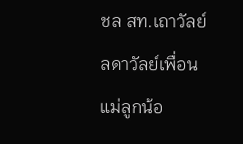ชล สท.เถาวัลย์ ลดาวัลย์เพื่อนแม่ลูกน้อ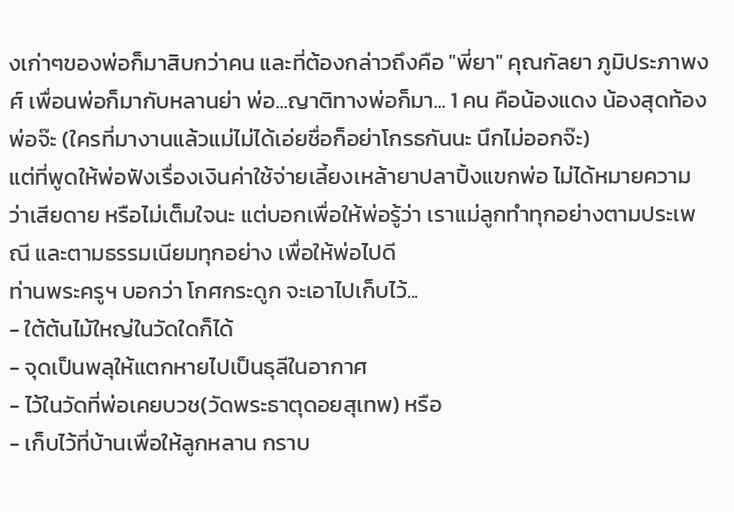งเก่าๆของพ่อก็มาสิบกว่าคน และที่ต้องกล่าวถึงคือ "พี่ยา" คุณกัลยา ภูมิประภาพงศ์ เพื่อนพ่อก็มากับหลานย่า พ่อ...ญาติทางพ่อก็มา... 1 คน คือน้องแดง น้องสุดท้องพ่อจ๊ะ (ใครที่มางานแล้วแม่ไม่ได้เอ่ยชื่อก็อย่าโกรธกันนะ นึกไม่ออกจ๊ะ)
แต่ที่พูดให้พ่อฟังเรื่องเงินค่าใช้จ่ายเลี้ยงเหล้ายาปลาปิ้งแขกพ่อ ไม่ได้หมายความว่าเสียดาย หรือไม่เต็มใจนะ แต่บอกเพื่อให้พ่อรู้ว่า เราแม่ลูกทำทุกอย่างตามประเพณี และตามธรรมเนียมทุกอย่าง เพื่อให้พ่อไปดี
ท่านพระครูฯ บอกว่า โกศกระดูก จะเอาไปเก็บไว้...
- ใต้ต้นไม้ใหญ่ในวัดใดก็ได้
- จุดเป็นพลุให้แตกหายไปเป็นธุลีในอากาศ
- ไว้ในวัดที่พ่อเคยบวช(วัดพระธาตุดอยสุเทพ) หรือ
- เก็บไว้ที่บ้านเพื่อให้ลูกหลาน กราบ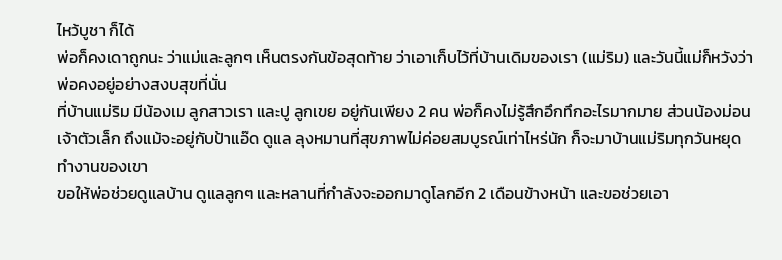ไหว้บูชา ก็ได้
พ่อก็คงเดาถูกนะ ว่าแม่และลูกๆ เห็นตรงกันข้อสุดท้าย ว่าเอาเก็บไว้ที่บ้านเดิมของเรา (แม่ริม) และวันนี้แม่ก็หวังว่าพ่อคงอยู่อย่างสงบสุขที่นั่น
ที่บ้านแม่ริม มีน้องเม ลูกสาวเรา และปู ลูกเขย อยู่กันเพียง 2 คน พ่อก็คงไม่รู้สึกอึกทึกอะไรมากมาย ส่วนน้องม่อน เจ้าตัวเล็ก ถึงแม้จะอยู่กับป้าแอ๊ด ดูแล ลุงหมานที่สุขภาพไม่ค่อยสมบูรณ์เท่าไหร่นัก ก็จะมาบ้านแม่ริมทุกวันหยุดทำงานของเขา
ขอให้พ่อช่วยดูแลบ้าน ดูแลลูกๆ และหลานที่กำลังจะออกมาดูโลกอีก 2 เดือนข้างหน้า และขอช่วยเอา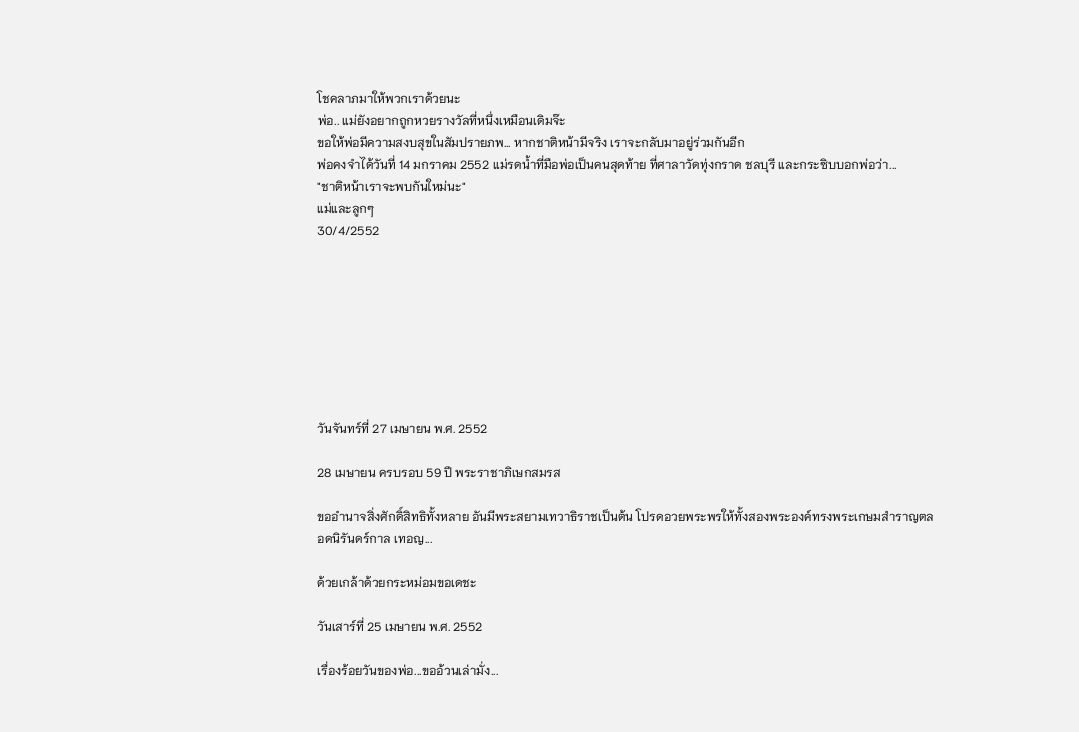โชคลาภมาให้พวกเราด้วยนะ
พ่อ.. แม่ยังอยากถูกหวยรางวัลที่หนึ่งเหมือนเดิมจ๊ะ
ขอให้พ่อมีความสงบสุขในสัมปรายภพ... หากชาติหน้ามีจริง เราจะกลับมาอยู่ร่วมกันอีก
พ่อคงจำได้วันที่ 14 มกราคม 2552 แม่รดน้ำที่มือพ่อเป็นคนสุดท้าย ที่ศาลาวัดทุ่งกราด ชลบุรี และกระซิบบอกพ่อว่า...
"ชาติหน้าเราจะพบกันใหม่นะ"
แม่และลูกๆ
30/4/2552








วันจันทร์ที่ 27 เมษายน พ.ศ. 2552

28 เมษายน ครบรอบ 59 ปี พระราชาภิเษกสมรส

ขออำนาจสิ่งศักดิ์สิทธิทั้งหลาย อันมีพระสยามเทวาธิราชเป็นต้น โปรดอวยพระพรให้ทั้งสองพระองค์ทรงพระเกษมสำราญตลอดนิรันดร์กาล เทอญ...

ด้วยเกล้าด้วยกระหม่อมขอเดชะ

วันเสาร์ที่ 25 เมษายน พ.ศ. 2552

เรื่องร้อยวันของพ่อ...ขออ้วนเล่ามั่ง...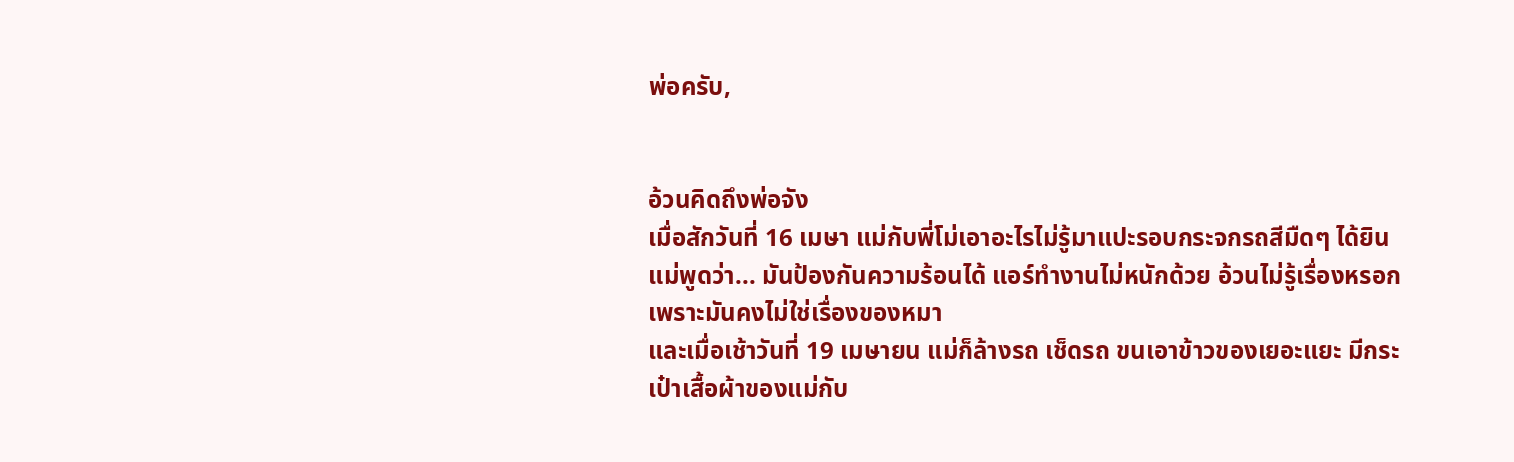พ่อครับ,


อ้วนคิดถึงพ่อจัง
เมื่อสักวันที่ 16 เมษา แม่กับพี่โม่เอาอะไรไม่รู้มาแปะรอบกระจกรถสีมืดๆ ได้ยินแม่พูดว่า... มันป้องกันความร้อนได้ แอร์ทำงานไม่หนักด้วย อ้วนไม่รู้เรื่องหรอก เพราะมันคงไม่ใช่เรื่องของหมา
และเมื่อเช้าวันที่ 19 เมษายน แม่ก็ล้างรถ เช็ดรถ ขนเอาข้าวของเยอะแยะ มีกระเป๋าเสื้อผ้าของแม่กับ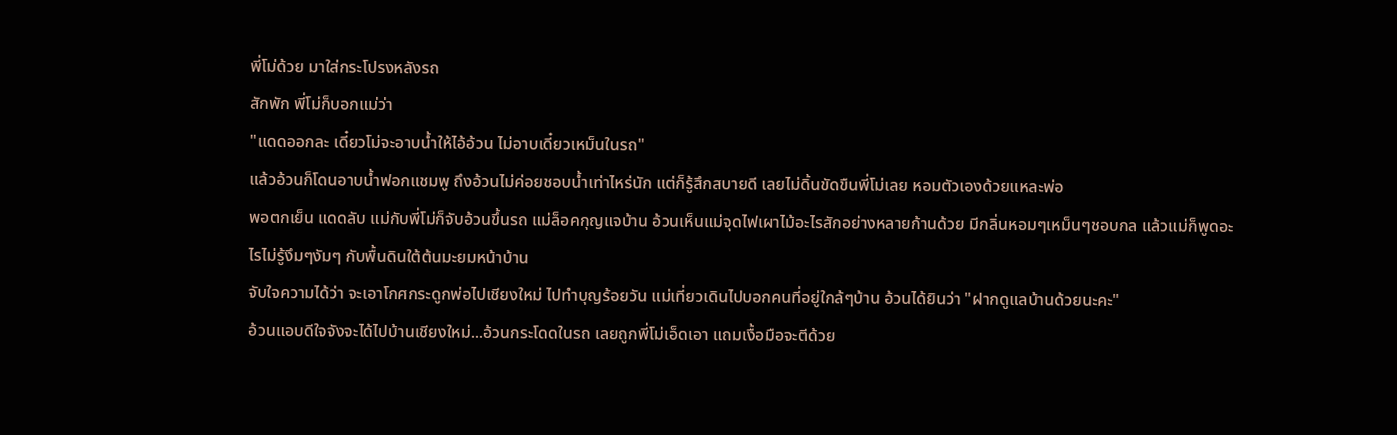พี่โม่ด้วย มาใส่กระโปรงหลังรถ
สักพัก พี่โม่ก็บอกแม่ว่า
"แดดออกละ เดี๋ยวโม่จะอาบน้ำให้ไอ้อ้วน ไม่อาบเดี๋ยวเหม็นในรถ"
แล้วอ้วนก็โดนอาบน้ำฟอกแชมพู ถึงอ้วนไม่ค่อยชอบน้ำเท่าไหร่นัก แต่ก็รู้สึกสบายดี เลยไม่ดิ้นขัดขืนพี่โม่เลย หอมตัวเองด้วยแหละพ่อ
พอตกเย็น แดดลับ แม่กับพี่โม่ก็จับอ้วนขึ้นรถ แม่ล็อคกุญแจบ้าน อ้วนเห็นแม่จุดไฟเผาไม้อะไรสักอย่างหลายก้านด้วย มีกลิ่นหอมๆเหม็นๆชอบกล แล้วแม่ก็พูดอะไรไม่รู้งึมๆงัมๆ กับพื้นดินใต้ต้นมะยมหน้าบ้าน
จับใจความได้ว่า จะเอาโกศกระดูกพ่อไปเชียงใหม่ ไปทำบุญร้อยวัน แม่เที่ยวเดินไปบอกคนที่อยู่ใกล้ๆบ้าน อ้วนได้ยินว่า "ฝากดูแลบ้านด้วยนะคะ"
อ้วนแอบดีใจจังจะได้ไปบ้านเชียงใหม่...อ้วนกระโดดในรถ เลยถูกพี่โม่เอ็ดเอา แถมเงื้อมือจะตีด้วย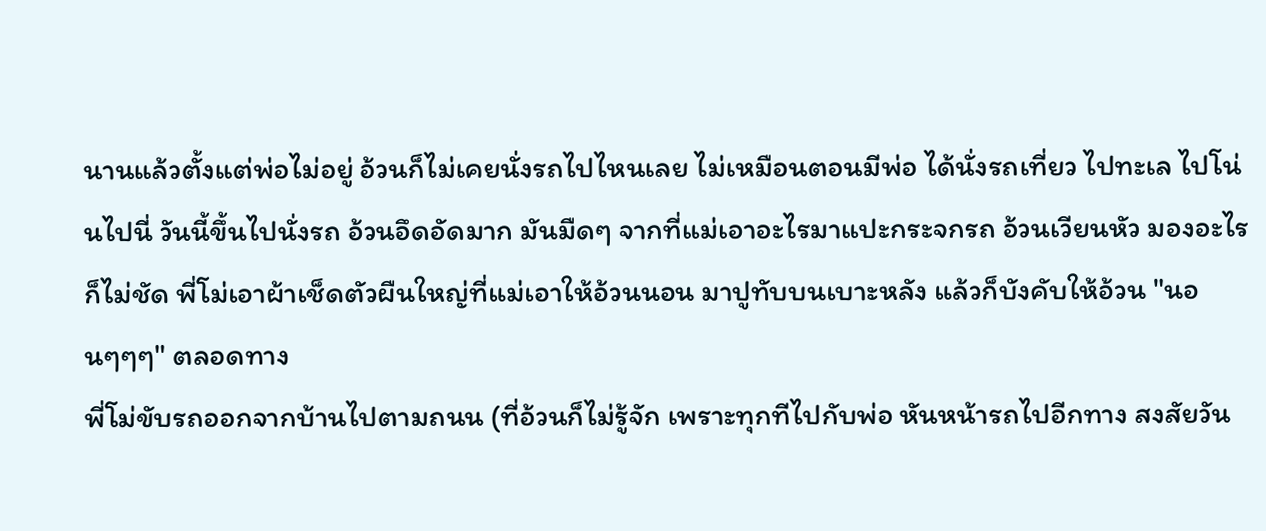นานแล้วตั้งแต่พ่อไม่อยู่ อ้วนก็ไม่เคยนั่งรถไปไหนเลย ไม่เหมือนตอนมีพ่อ ได้นั่งรถเที่ยว ไปทะเล ไปโน่นไปนี่ วันนี้ขึ้นไปนั่งรถ อ้วนอึดอัดมาก มันมืดๆ จากที่แม่เอาอะไรมาแปะกระจกรถ อ้วนเวียนหัว มองอะไรก็ไม่ชัด พี่โม่เอาผ้าเช็ดตัวผืนใหญ่ที่แม่เอาให้อ้วนนอน มาปูทับบนเบาะหลัง แล้วก็บังคับให้อ้วน "นอนๆๆๆ" ตลอดทาง
พี่โม่ขับรถออกจากบ้านไปตามถนน (ที่อ้วนก็ไม่รู้จัก เพราะทุกทีไปกับพ่อ หันหน้ารถไปอีกทาง สงสัยวัน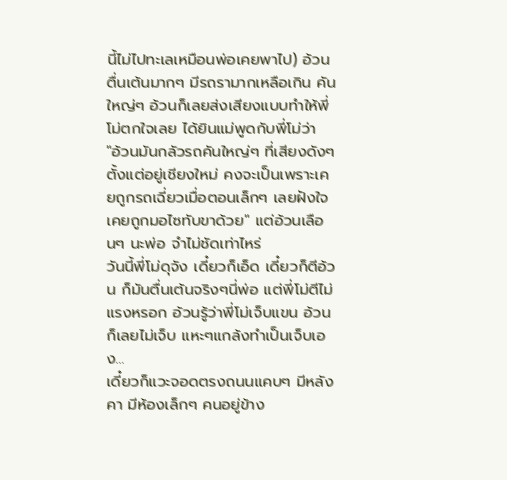นี้ไม่ไปทะเลเหมือนพ่อเคยพาไป) อ้วนตื่นเต้นมากๆ มีรถรามากเหลือเกิน คันใหญ่ๆ อ้วนก็เลยส่งเสียงแบบทำให้พี่โม่ตกใจเลย ได้ยินแม่พูดกับพี่โม่ว่า
"อ้วนมันกลัวรถคันใหญ่ๆ ที่เสียงดังๆ ตั้งแต่อยู่เชียงใหม่ คงจะเป็นเพราะเคยถูกรถเฉี่ยวเมื่อตอนเล็กๆ เลยฝังใจ เคยถูกมอไซทับขาด้วย" แต่อ้วนเลือนๆ นะพ่อ จำไม่ชัดเท่าไหร่
วันนี้พี่โม่ดุจัง เดี๋ยวก็เอ็ด เดี๋ยวก็ตีอ้วน ก็มันตื่นเต้นจริงๆนี่พ่อ แต่พี่โม่ตีไม่แรงหรอก อ้วนรู้ว่าพี่โม่เจ็บแขน อ้วนก็เลยไม่เจ็บ แหะๆแกล้งทำเป็นเจ็บเอง...
เดี๋ยวก็แวะจอดตรงถนนแคบๆ มีหลังคา มีห้องเล็กๆ คนอยู่ข้าง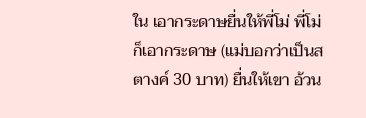ใน เอากระดาษยื่นให้พี่โม่ พี่โม่ก็เอากระดาษ (แม่บอกว่าเป็นสตางค์ 30 บาท) ยื่นให้เขา อ้วน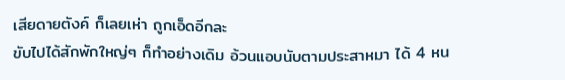เสียดายตังค์ ก็เลยเห่า ถูกเอ็ดอีกละ
ขับไปได้สักพักใหญ่ๆ ก็ทำอย่างเดิม อ้วนแอบนับตามประสาหมา ได้ 4 หน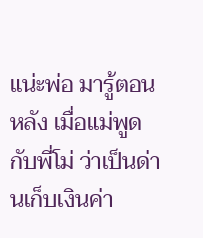แน่ะพ่อ มารู้ตอนหลัง เมื่อแม่พูดกับพี่โม่ ว่าเป็นด่านเก็บเงินค่า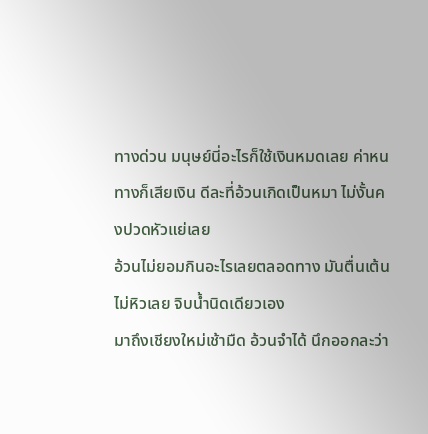ทางด่วน มนุษย์นี่อะไรก็ใช้เงินหมดเลย ค่าหนทางก็เสียเงิน ดีละที่อ้วนเกิดเป็นหมา ไม่งั้นคงปวดหัวแย่เลย
อ้วนไม่ยอมกินอะไรเลยตลอดทาง มันตื่นเต้น ไม่หิวเลย จิบน้ำนิดเดียวเอง
มาถึงเชียงใหม่เช้ามืด อ้วนจำได้ นึกออกละว่า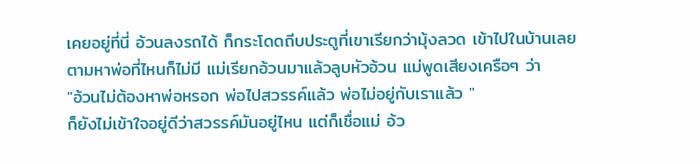เคยอยู่ที่นี่ อ้วนลงรถได้ ก็กระโดดถีบประตูที่เขาเรียกว่ามุ้งลวด เข้าไปในบ้านเลย ตามหาพ่อที่ไหนก็ไม่มี แม่เรียกอ้วนมาแล้วลูบหัวอ้วน แม่พูดเสียงเครือๆ ว่า
"อ้วนไม่ต้องหาพ่อหรอก พ่อไปสวรรค์แล้ว พ่อไม่อยู่กับเราแล้ว "
ก็ยังไม่เข้าใจอยู่ดีว่าสวรรค์มันอยู่ไหน แต่ก็เชื่อแม่ อ้ว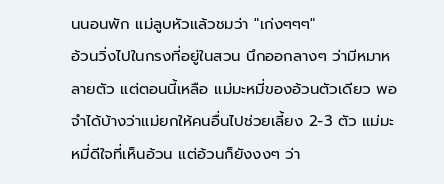นนอนพัก แม่ลูบหัวแล้วชมว่า "เก่งๆๆๆ"
อ้วนวิ่งไปในกรงที่อยู่ในสวน นึกออกลางๆ ว่ามีหมาหลายตัว แต่ตอนนี้เหลือ แม่มะหมี่ของอ้วนตัวเดียว พอจำได้บ้างว่าแม่ยกให้คนอื่นไปช่วยเลี้ยง 2-3 ตัว แม่มะหมี่ดีใจที่เห็นอ้วน แต่อ้วนก็ยังงงๆ ว่า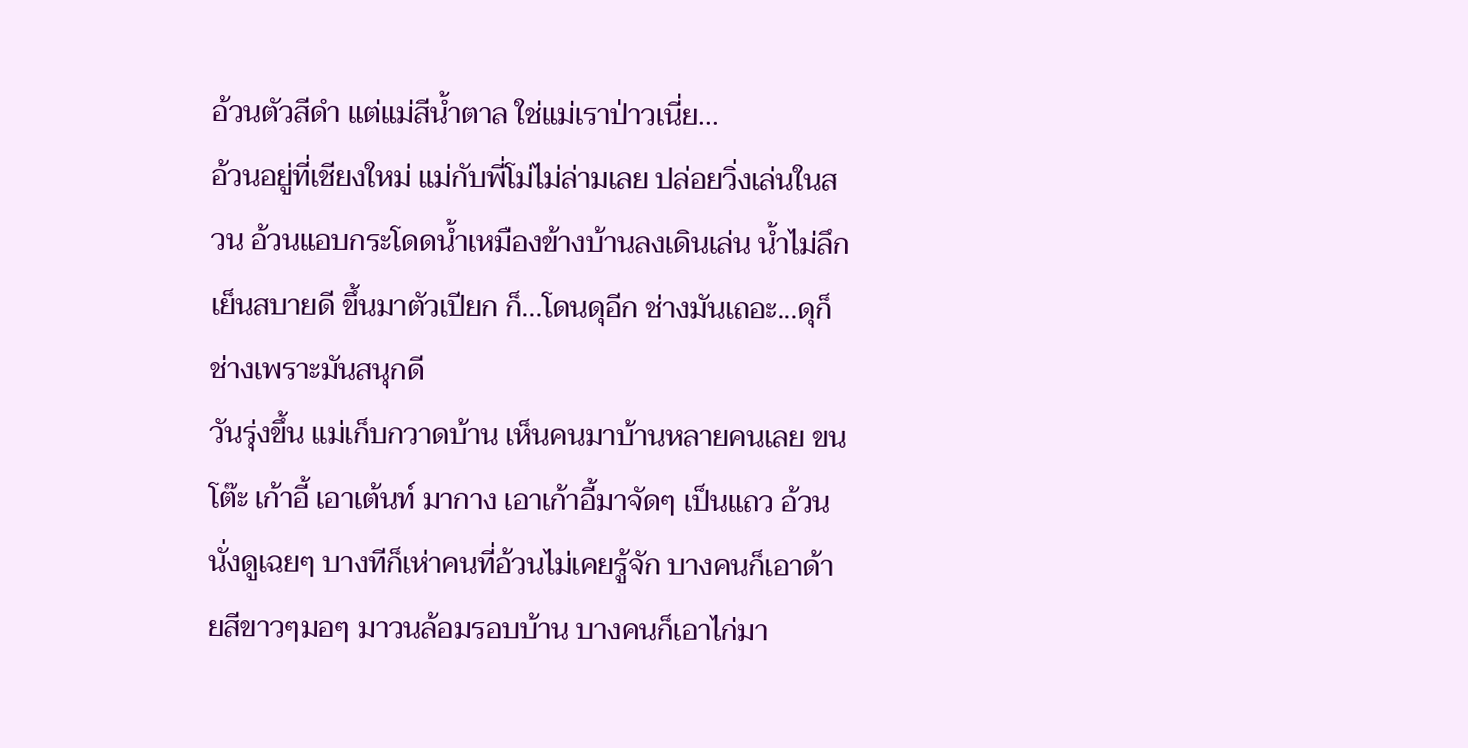อ้วนตัวสีดำ แต่แม่สีน้ำตาล ใช่แม่เราป่าวเนี่ย...
อ้วนอยู่ที่เชียงใหม่ แม่กับพี่โม่ไม่ล่ามเลย ปล่อยวิ่งเล่นในสวน อ้วนแอบกระโดดน้ำเหมืองข้างบ้านลงเดินเล่น น้ำไม่ลึก เย็นสบายดี ขึ้นมาตัวเปียก ก็...โดนดุอีก ช่างมันเถอะ...ดุก็ช่างเพราะมันสนุกดี
วันรุ่งขึ้น แม่เก็บกวาดบ้าน เห็นคนมาบ้านหลายคนเลย ขนโต๊ะ เก้าอี้ เอาเต้นท์ มากาง เอาเก้าอี้มาจัดๆ เป็นแถว อ้วนนั่งดูเฉยๆ บางทีก็เห่าคนที่อ้วนไม่เคยรู้จัก บางคนก็เอาด้ายสีขาวๆมอๆ มาวนล้อมรอบบ้าน บางคนก็เอาไก่มา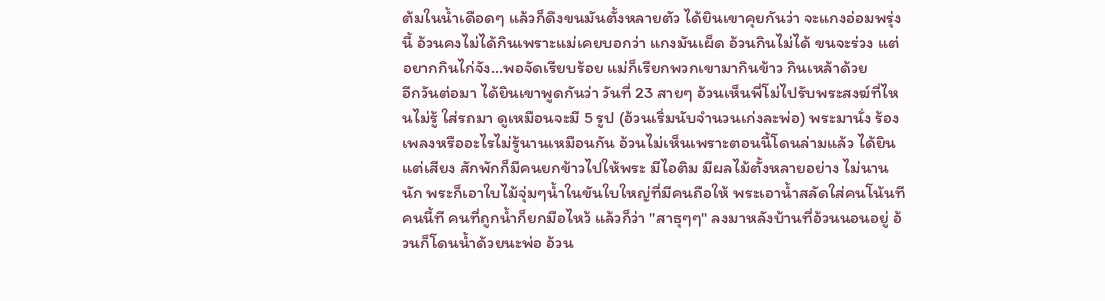ต้มในน้ำเดือดๆ แล้วก็ดึงขนมันตั้งหลายตัว ได้ยินเขาคุยกันว่า จะแกงอ่อมพรุ่งนี้ อ้วนคงไม่ได้กินเพราะแม่เคยบอกว่า แกงมันเผ็ด อ้วนกินไม่ได้ ขนจะร่วง แต่อยากกินไก่จัง...พอจัดเรียบร้อย แม่ก็เรียกพวกเขามากินข้าว กินเหล้าด้วย
อีกวันต่อมา ได้ยินเขาพูดกันว่า วันที่ 23 สายๆ อ้วนเห็นพี่โม่ไปรับพระสงฆ์ที่ไหนไม่รู้ ใส่รถมา ดูเหมือนจะมี 5 รูป (อ้วนเริ่มนับจำนวนเก่งละพ่อ) พระมานั่ง ร้องเพลงหรืออะไรไม่รู้นานเหมือนกัน อ้วนไม่เห็นเพราะตอนนี้โดนล่ามแล้ว ได้ยินแต่เสียง สักพักก็มีคนยกข้าวไปให้พระ มีไอติม มีผลไม้ตั้งหลายอย่าง ไม่นานนัก พระก็เอาใบไม้จุ่มๆน้ำในขันใบใหญ่ที่มีคนถือให้ พระเอาน้ำสลัดใส่คนโน้นทีคนนี้ที คนที่ถูกน้ำก็ยกมือไหว้ แล้วก็ว่า "สาธุๆๆ" ลงมาหลังบ้านที่อ้วนนอนอยู่ อ้วนก็โดนน้ำด้วยนะพ่อ อ้วน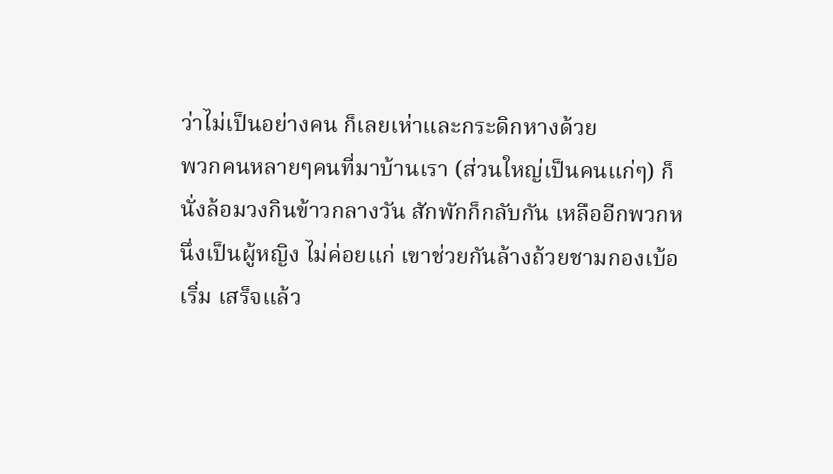ว่าไม่เป็นอย่างคน ก็เลยเห่าและกระดิกหางด้วย
พวกคนหลายๆคนที่มาบ้านเรา (ส่วนใหญ่เป็นคนแก่ๆ) ก็นั่งล้อมวงกินข้าวกลางวัน สักพักก็กลับกัน เหลืออีกพวกหนึ่งเป็นผู้หญิง ไม่ค่อยแก่ เขาช่วยกันล้างถ้วยชามกองเบ้อเริ่ม เสร็จแล้ว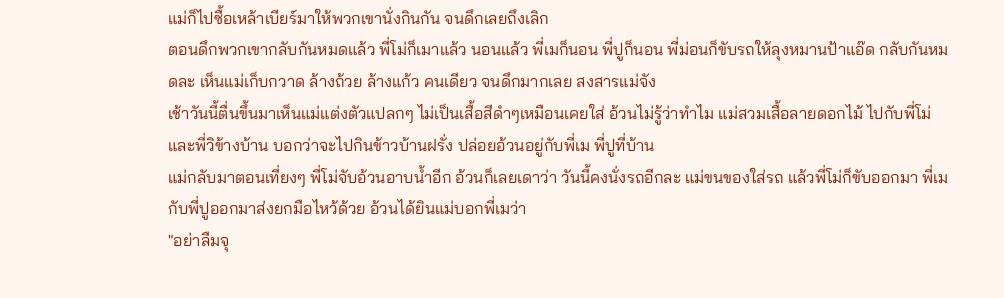แม่ก็ไปซื้อเหล้าเบียร์มาให้พวกเขานั่งกินกัน จนดึกเลยถึงเลิก
ตอนดึกพวกเขากลับกันหมดแล้ว พี่โม่ก็เมาแล้ว นอนแล้ว พี่เมก็นอน พี่ปูก็นอน พี่ม่อนก็ขับรถให้ลุงหมานป้าแอ๊ด กลับกันหมดละ เห็นแม่เก็บกวาด ล้างถ้วย ล้างแก้ว คนเดียว จนดึกมากเลย สงสารแม่จัง
เช้าวันนี้ตื่นขึ้นมาเห็นแม่แต่งตัวแปลกๆ ไม่เป็นเสื้อสีดำๆเหมือนเคยใส่ อ้วนไม่รู้ว่าทำไม แม่สวมเสื้อลายดอกไม้ ไปกับพี่โม่ และพี่วิข้างบ้าน บอกว่าจะไปกินข้าวบ้านฝรั่ง ปล่อยอ้วนอยู่กับพี่เม พี่ปูที่บ้าน
แม่กลับมาตอนเที่ยงๆ พี่โม่จับอ้วนอาบน้ำอีก อ้วนก็เลยเดาว่า วันนี้คงนั่งรถอีกละ แม่ขนของใส่รถ แล้วพี่โม่ก็ขับออกมา พี่เม กับพี่ปูออกมาส่งยกมือไหว้ด้วย อ้วนได้ยินแม่บอกพี่เมว่า
"อย่าลืมจุ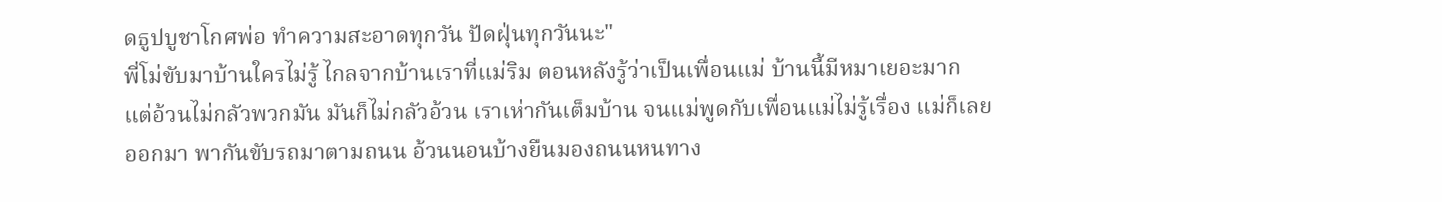ดธูปบูชาโกศพ่อ ทำความสะอาดทุกวัน ปัดฝุ่นทุกวันนะ"
พี่โม่ขับมาบ้านใครไม่รู้ ไกลจากบ้านเราที่แม่ริม ตอนหลังรู้ว่าเป็นเพื่อนแม่ บ้านนี้มีหมาเยอะมาก แต่อ้วนไม่กลัวพวกมัน มันก็ไม่กลัวอ้วน เราเห่ากันเต็มบ้าน จนแม่พูดกับเพื่อนแม่ไม่รู้เรื่อง แม่ก็เลยออกมา พากันขับรถมาตามถนน อ้วนนอนบ้างยืนมองถนนหนทาง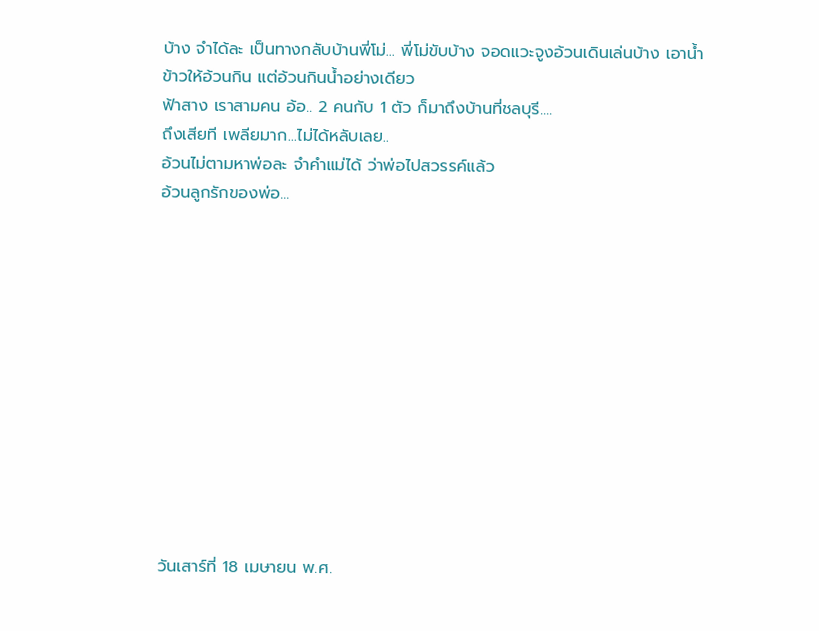บ้าง จำได้ละ เป็นทางกลับบ้านพี่โม่... พี่โม่ขับบ้าง จอดแวะจูงอ้วนเดินเล่นบ้าง เอาน้ำ ข้าวให้อ้วนกิน แต่อ้วนกินน้ำอย่างเดียว
ฟ้าสาง เราสามคน อ้อ.. 2 คนกับ 1 ตัว ก็มาถึงบ้านที่ชลบุรี....
ถึงเสียที เพลียมาก...ไม่ได้หลับเลย..
อ้วนไม่ตามหาพ่อละ จำคำแม่ได้ ว่าพ่อไปสวรรค์แล้ว
อ้วนลูกรักของพ่อ...












วันเสาร์ที่ 18 เมษายน พ.ศ.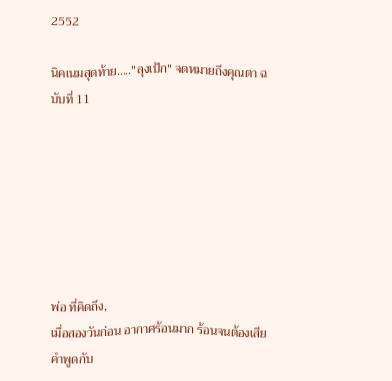2552

นิคเนมสุดท้าย....."ลุงเป้ก" จดหมายถึงคุณตา ฉบับที่ 11







พ่อ ที่คิดถึง,
เมื่อสองวันก่อน อากาศร้อนมาก ร้อนจนต้องเสียคำพูดกับ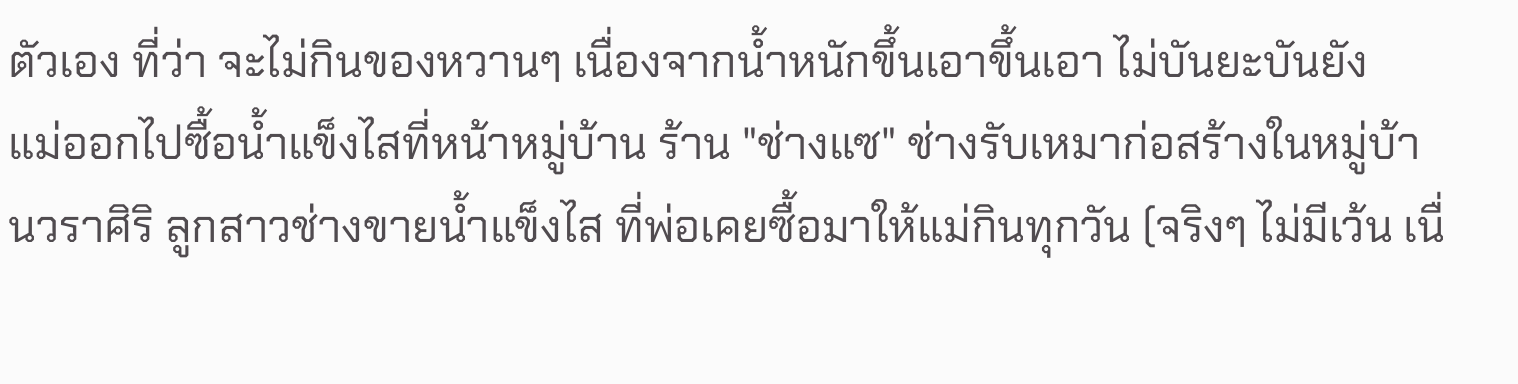ตัวเอง ที่ว่า จะไม่กินของหวานๆ เนื่องจากน้ำหนักขึ้นเอาขึ้นเอา ไม่บันยะบันยัง
แม่ออกไปซื้อน้ำแข็งไสที่หน้าหมู่บ้าน ร้าน "ช่างแซ" ช่างรับเหมาก่อสร้างในหมู่บ้านวราศิริ ลูกสาวช่างขายน้ำแข็งไส ที่พ่อเคยซื้อมาให้แม่กินทุกวัน (จริงๆ ไม่มีเว้น เนื่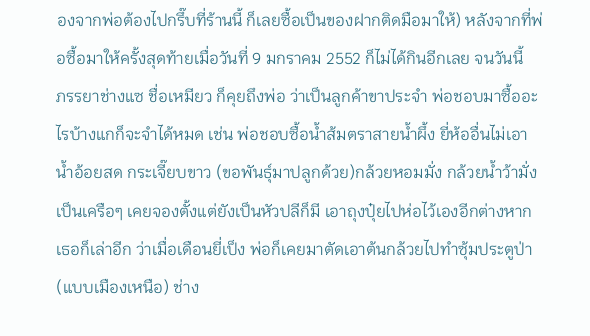องจากพ่อต้องไปกรึ๊บที่ร้านนี้ ก็เลยซื้อเป็นของฝากติดมือมาให้) หลังจากที่พ่อซื้อมาให้ครั้งสุดท้ายเมื่อวันที่ 9 มกราคม 2552 ก็ไม่ได้กินอีกเลย จนวันนี้
ภรรยาช่างแซ ชื่อเหมียว ก็คุยถึงพ่อ ว่าเป็นลูกค้าขาประจำ พ่อชอบมาซื้ออะไรบ้างแกก็จะจำได้หมด เช่น พ่อชอบซื้อน้ำส้มตราสายน้ำผึ้ง ยี่ห้ออื่นไม่เอา น้ำอ้อยสด กระเจี๊ยบขาว (ขอพันธุ์มาปลูกด้วย)กล้วยหอมมั่ง กล้วยน้ำว้ามั่ง เป็นเครือๆ เคยจองตั้งแต่ยังเป็นหัวปลีก็มี เอาถุงปุ๋ยไปห่อไว้เองอีกต่างหาก
เธอก็เล่าอีก ว่าเมื่อเดือนยี่เป็ง พ่อก็เคยมาตัดเอาต้นกล้วยไปทำซุ้มประตูป่า (แบบเมืองเหนือ) ช่าง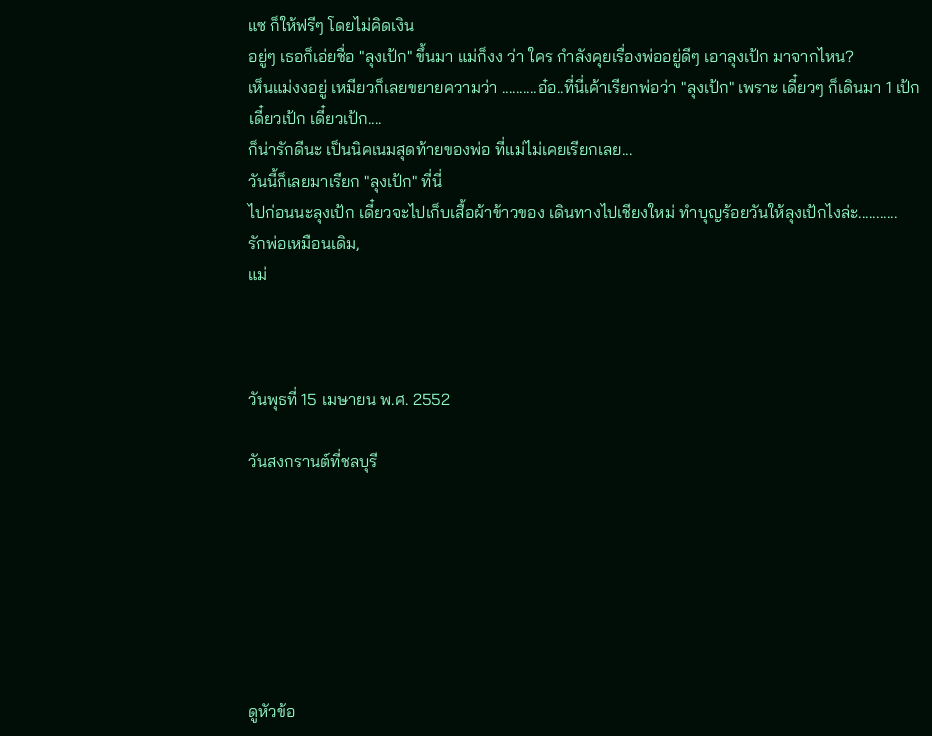แซ ก็ให้ฟรีๆ โดยไม่คิดเงิน
อยู่ๆ เธอก็เอ่ยชื่อ "ลุงเป้ก" ขึ้นมา แม่ก็งง ว่า ใคร กำลังคุยเรื่องพ่ออยู่ดีๆ เอาลุงเป้ก มาจากไหน?
เห็นแม่งงอยู่ เหมียวก็เลยขยายความว่า ..........อ๋อ..ที่นี่เค้าเรียกพ่อว่า "ลุงเป้ก" เพราะ เดี๋ยวๆ ก็เดินมา 1 เป้ก
เดี๋ยวเป้ก เดี๋ยวเป้ก....
ก็น่ารักดีนะ เป็นนิคเนมสุดท้ายของพ่อ ที่แม่ไม่เคยเรียกเลย...
วันนี้ก็เลยมาเรียก "ลุงเป้ก" ที่นี่
ไปก่อนนะลุงเป้ก เดี๋ยวจะไปเก็บเสื้อผ้าข้าวของ เดินทางไปเชียงใหม่ ทำบุญร้อยวันให้ลุงเป้กไงล่ะ...........
รักพ่อเหมือนเดิม,
แม่



วันพุธที่ 15 เมษายน พ.ศ. 2552

วันสงกรานต์ที่ชลบุรี







ดูหัวข้อ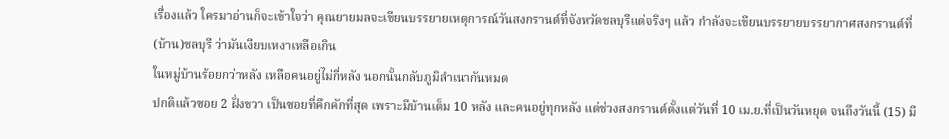เรื่องแล้ว ใครมาอ่านก็จะเข้าใจว่า คุณยายมลจะเขียนบรรยายเหตุการณ์วันสงกรานต์ที่จังหวัดชลบุรีแต่จริงๆ แล้ว กำลังจะเขียนบรรยายบรรยากาศสงกรานต์ที่(บ้าน)ชลบุรี ว่ามันเงียบเหงาเหลือเกิน
ในหมู่บ้านร้อยกว่าหลัง เหลือคนอยู่ไม่กี่หลัง นอกนั้นกลับภูมิลำเนากันหมด
ปกติแล้วซอย 2 ฝั่งขวา เป็นซอยที่คึกคักที่สุด เพราะมีบ้านเต็ม 10 หลัง และคนอยู่ทุกหลัง แต่ช่วงสงกรานต์ตั้งแต่วันที่ 10 เม.ย.ที่เป็นวันหยุด จนถึงวันนี้ (15) มี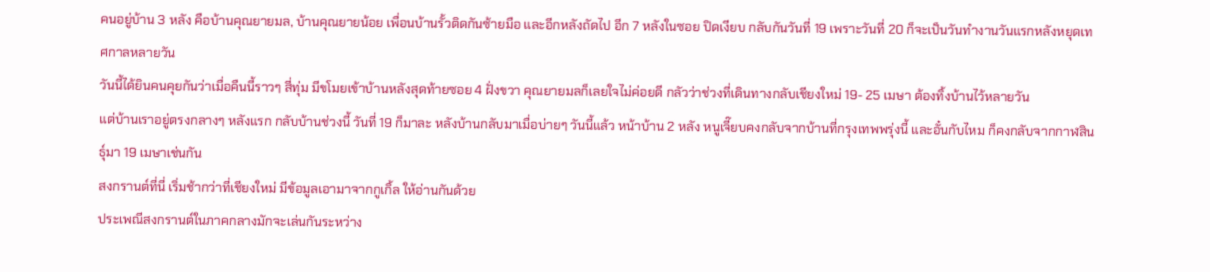คนอยู่บ้าน 3 หลัง คือบ้านคุณยายมล, บ้านคุณยายน้อย เพื่อนบ้านรั้วติดกันซ้ายมือ และอีกหลังถัดไป อีก 7 หลังในซอย ปิดเงียบ กลับกันวันที่ 19 เพราะวันที่ 20 ก็จะเป็นวันทำงานวันแรกหลังหยุดเทศกาลหลายวัน
วันนี้ได้ยินคนคุยกันว่าเมื่อคืนนี้ราวๆ สี่ทุ่ม มีขโมยเข้าบ้านหลังสุดท้ายซอย 4 ฝั่งขวา คุณยายมลก็เลยใจไม่ค่อยดี กลัวว่าช่วงที่เดินทางกลับเชียงใหม่ 19- 25 เมษา ต้องทิ้งบ้านไว้หลายวัน
แต่บ้านเราอยู่ตรงกลางๆ หลังแรก กลับบ้านช่วงนี้ วันที่ 19 ก็มาละ หลังบ้านกลับมาเมื่อบ่ายๆ วันนี้แล้ว หน้าบ้าน 2 หลัง หนูเจี๊ยบคงกลับจากบ้านที่กรุงเทพพรุ่งนี้ และอั๋นกับไหม ก็คงกลับจากกาฬสินธุ์มา 19 เมษาเช่นกัน
สงกรานต์ที่นี่ เริ่มช้ากว่าที่เชียงใหม่ มีข้อมูลเอามาจากกูเกิ้ล ให้อ่านกันด้วย
ประเพณีสงกรานต์ในภาคกลางมักจะเล่นกันระหว่าง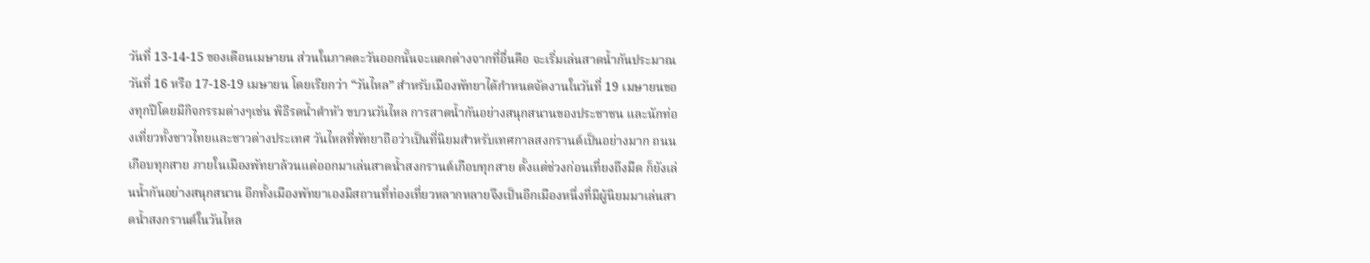วันที่ 13-14-15 ของเดือนเมษายน ส่วนในภาคตะวันออกนั้นจะแตกต่างจากที่อื่นคือ จะเริ่มเล่นสาดน้ำกันประมาณวันที่ 16 หรือ 17-18-19 เมษายน โดยเรียกว่า “วันไหล” สำหรับเมืองพัทยาได้กำหนดจัดงานในวันที่ 19 เมษายนของทุกปีโดยมีกิจกรรมต่างๆเช่น พิธีรดน้ำดำหัว ขบวนวันไหล การสาดน้ำกันอย่างสนุกสนานของประชาชน และนักท่องเที่ยวทั้งชาวไทยและชาวต่างประเทศ วันไหลที่พัทยาถือว่าเป็นที่นิยมสำหรับเทศกาลสงกรานต์เป็นอย่างมาก ถนนเกือบทุกสาย ภายในเมืองพัทยาล้วนแต่ออกมาเล่นสาดน้ำสงกรานต์เกือบทุกสาย ตั้งแต่ช่วงก่อนเที่ยงถึงมืด ก็ยังเล่นน้ำกันอย่างสนุกสนาน อีกทั้งเมืองพัทยาเองมีสถานที่ท่องเที่ยวหลากหลายจึงเป็นอีกเมืองหนึ่งที่มีผู้นิยมมาเล่นสาดน้ำสงกรานต์ในวันไหล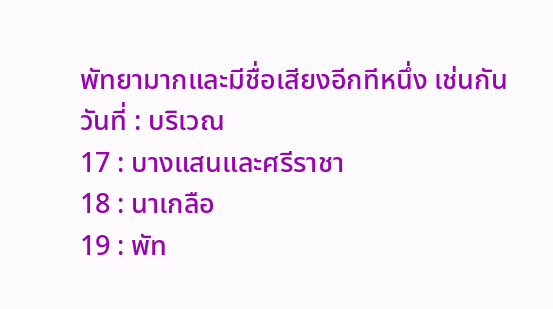พัทยามากและมีชื่อเสียงอีกทีหนึ่ง เช่นกัน
วันที่ : บริเวณ
17 : บางแสนและศรีราชา
18 : นาเกลือ
19 : พัท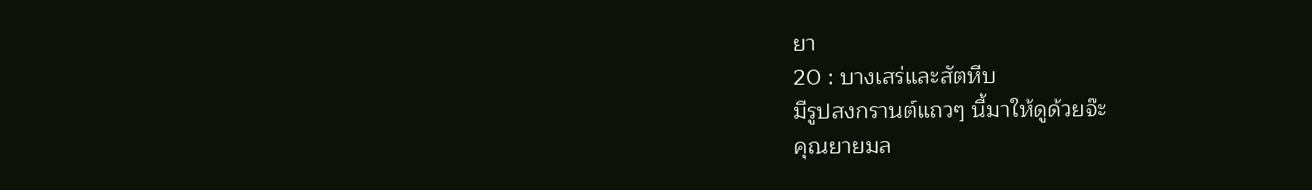ยา
20 : บางเสร่และสัตหีบ
มีรูปสงกรานต์แถวๆ นี้มาให้ดูด้วยจ๊ะ
คุณยายมล